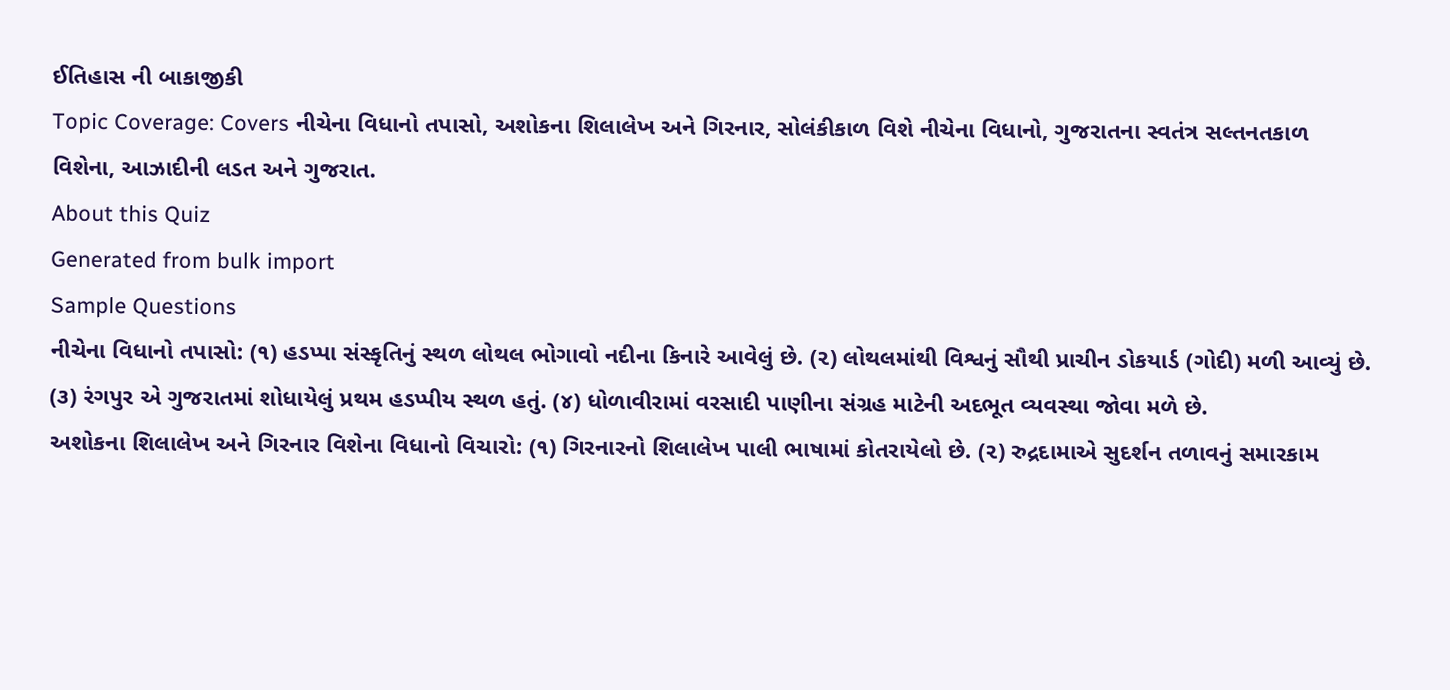ઈતિહાસ ની બાકાજીકી
Topic Coverage: Covers નીચેના વિધાનો તપાસો, અશોકના શિલાલેખ અને ગિરનાર, સોલંકીકાળ વિશે નીચેના વિધાનો, ગુજરાતના સ્વતંત્ર સલ્તનતકાળ વિશેના, આઝાદીની લડત અને ગુજરાત.
About this Quiz
Generated from bulk import
Sample Questions
નીચેના વિધાનો તપાસો: (૧) હડપ્પા સંસ્કૃતિનું સ્થળ લોથલ ભોગાવો નદીના કિનારે આવેલું છે. (૨) લોથલમાંથી વિશ્વનું સૌથી પ્રાચીન ડોકયાર્ડ (ગોદી) મળી આવ્યું છે. (૩) રંગપુર એ ગુજરાતમાં શોધાયેલું પ્રથમ હડપ્પીય સ્થળ હતું. (૪) ધોળાવીરામાં વરસાદી પાણીના સંગ્રહ માટેની અદભૂત વ્યવસ્થા જોવા મળે છે.
અશોકના શિલાલેખ અને ગિરનાર વિશેના વિધાનો વિચારો: (૧) ગિરનારનો શિલાલેખ પાલી ભાષામાં કોતરાયેલો છે. (૨) રુદ્રદામાએ સુદર્શન તળાવનું સમારકામ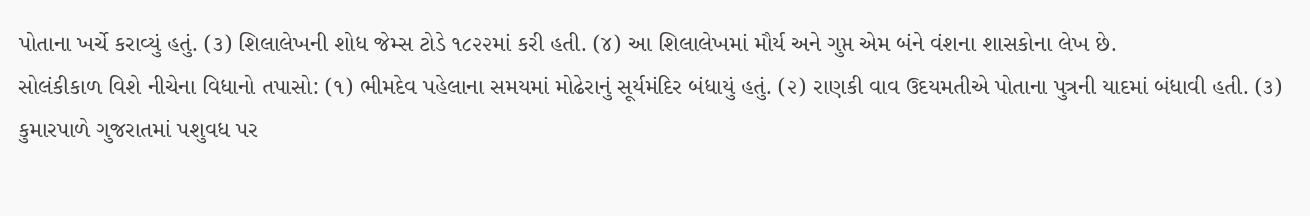પોતાના ખર્ચે કરાવ્યું હતું. (૩) શિલાલેખની શોધ જેમ્સ ટોડે ૧૮૨૨માં કરી હતી. (૪) આ શિલાલેખમાં મૌર્ય અને ગુપ્ત એમ બંને વંશના શાસકોના લેખ છે.
સોલંકીકાળ વિશે નીચેના વિધાનો તપાસો: (૧) ભીમદેવ પહેલાના સમયમાં મોઢેરાનું સૂર્યમંદિર બંધાયું હતું. (૨) રાણકી વાવ ઉદયમતીએ પોતાના પુત્રની યાદમાં બંધાવી હતી. (૩) કુમારપાળે ગુજરાતમાં પશુવધ પર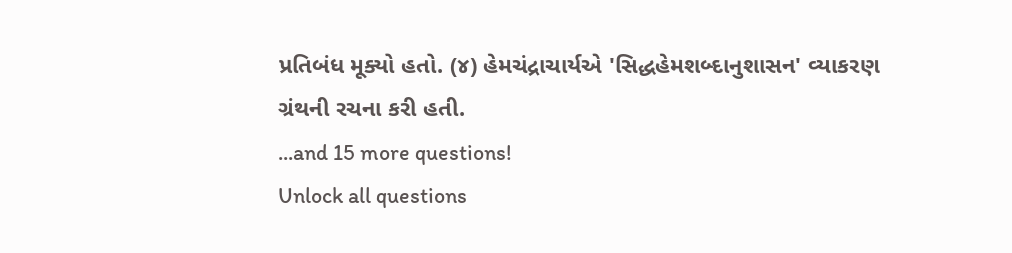પ્રતિબંધ મૂક્યો હતો. (૪) હેમચંદ્રાચાર્યએ 'સિદ્ધહેમશબ્દાનુશાસન' વ્યાકરણ ગ્રંથની રચના કરી હતી.
...and 15 more questions!
Unlock all questions